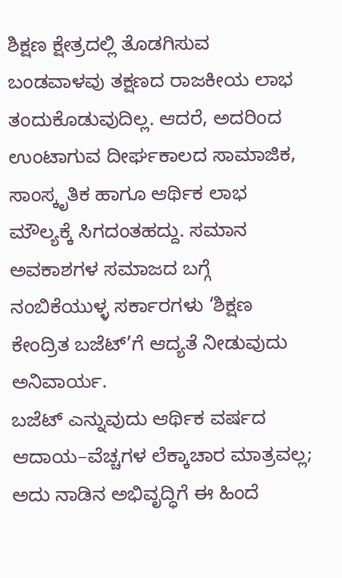ಶಿಕ್ಷಣ ಕ್ಷೇತ್ರದಲ್ಲಿ ತೊಡಗಿಸುವ ಬಂಡವಾಳವು ತಕ್ಷಣದ ರಾಜಕೀಯ ಲಾಭ ತಂದುಕೊಡುವುದಿಲ್ಲ. ಆದರೆ, ಅದರಿಂದ ಉಂಟಾಗುವ ದೀರ್ಘಕಾಲದ ಸಾಮಾಜಿಕ, ಸಾಂಸ್ಕೃತಿಕ ಹಾಗೂ ಆರ್ಥಿಕ ಲಾಭ ಮೌಲ್ಯಕ್ಕೆ ಸಿಗದಂತಹದ್ದು. ಸಮಾನ ಅವಕಾಶಗಳ ಸಮಾಜದ ಬಗ್ಗೆ ನಂಬಿಕೆಯುಳ್ಳ ಸರ್ಕಾರಗಳು ‘ಶಿಕ್ಷಣ ಕೇಂದ್ರಿತ ಬಜೆಟ್’ಗೆ ಆದ್ಯತೆ ನೀಡುವುದು ಅನಿವಾರ್ಯ.
ಬಜೆಟ್ ಎನ್ನುವುದು ಆರ್ಥಿಕ ವರ್ಷದ ಆದಾಯ–ವೆಚ್ಚಗಳ ಲೆಕ್ಕಾಚಾರ ಮಾತ್ರವಲ್ಲ; ಅದು ನಾಡಿನ ಅಭಿವೃದ್ಧಿಗೆ ಈ ಹಿಂದೆ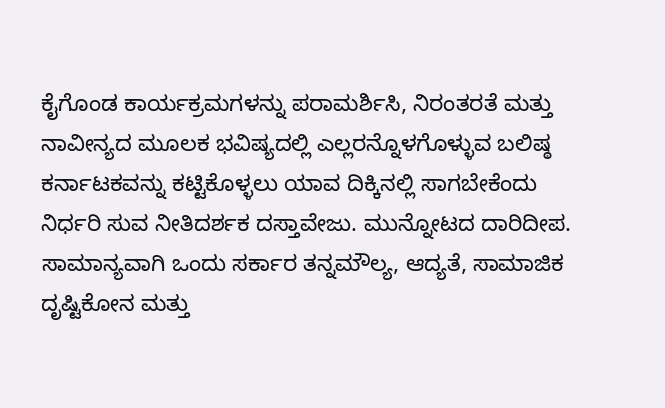ಕೈಗೊಂಡ ಕಾರ್ಯಕ್ರಮಗಳನ್ನು ಪರಾಮರ್ಶಿಸಿ, ನಿರಂತರತೆ ಮತ್ತು ನಾವೀನ್ಯದ ಮೂಲಕ ಭವಿಷ್ಯದಲ್ಲಿ ಎಲ್ಲರನ್ನೊಳಗೊಳ್ಳುವ ಬಲಿಷ್ಠ ಕರ್ನಾಟಕವನ್ನು ಕಟ್ಟಿಕೊಳ್ಳಲು ಯಾವ ದಿಕ್ಕಿನಲ್ಲಿ ಸಾಗಬೇಕೆಂದು ನಿರ್ಧರಿ ಸುವ ನೀತಿದರ್ಶಕ ದಸ್ತಾವೇಜು. ಮುನ್ನೋಟದ ದಾರಿದೀಪ. ಸಾಮಾನ್ಯವಾಗಿ ಒಂದು ಸರ್ಕಾರ ತನ್ನಮೌಲ್ಯ, ಆದ್ಯತೆ, ಸಾಮಾಜಿಕ ದೃಷ್ಟಿಕೋನ ಮತ್ತು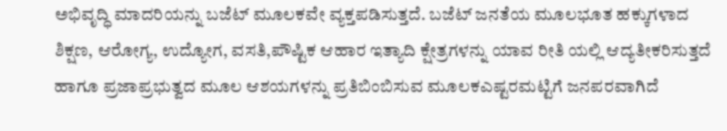ಅಭಿವೃದ್ಧಿ ಮಾದರಿಯನ್ನು ಬಜೆಟ್ ಮೂಲಕವೇ ವ್ಯಕ್ತಪಡಿಸುತ್ತದೆ. ಬಜೆಟ್ ಜನತೆಯ ಮೂಲಭೂತ ಹಕ್ಕುಗಳಾದ ಶಿಕ್ಷಣ, ಆರೋಗ್ಯ, ಉದ್ಯೋಗ, ವಸತಿ,ಪೌಷ್ಟಿಕ ಆಹಾರ ಇತ್ಯಾದಿ ಕ್ಷೇತ್ರಗಳನ್ನು ಯಾವ ರೀತಿ ಯಲ್ಲಿ ಆದ್ಯತೀಕರಿಸುತ್ತದೆ ಹಾಗೂ ಪ್ರಜಾಪ್ರಭುತ್ವದ ಮೂಲ ಆಶಯಗಳನ್ನು ಪ್ರತಿಬಿಂಬಿಸುವ ಮೂಲಕಎಷ್ಟರಮಟ್ಟಿಗೆ ಜನಪರವಾಗಿದೆ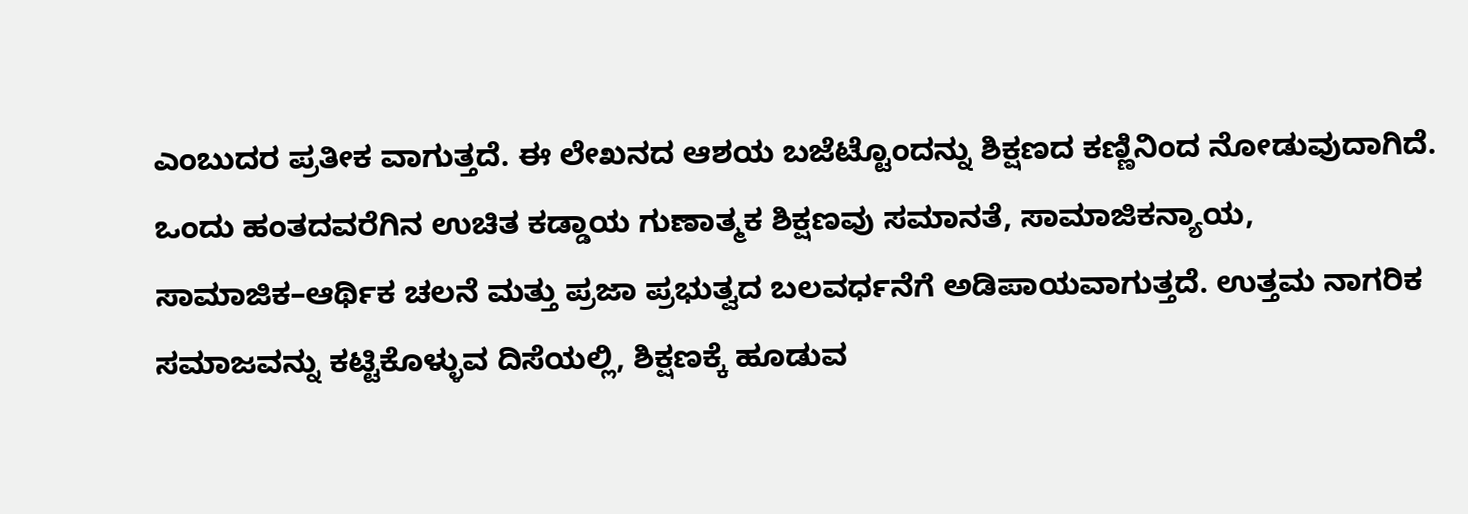ಎಂಬುದರ ಪ್ರತೀಕ ವಾಗುತ್ತದೆ. ಈ ಲೇಖನದ ಆಶಯ ಬಜೆಟ್ಟೊಂದನ್ನು ಶಿಕ್ಷಣದ ಕಣ್ಣಿನಿಂದ ನೋಡುವುದಾಗಿದೆ.
ಒಂದು ಹಂತದವರೆಗಿನ ಉಚಿತ ಕಡ್ಡಾಯ ಗುಣಾತ್ಮಕ ಶಿಕ್ಷಣವು ಸಮಾನತೆ, ಸಾಮಾಜಿಕನ್ಯಾಯ, ಸಾಮಾಜಿಕ–ಆರ್ಥಿಕ ಚಲನೆ ಮತ್ತು ಪ್ರಜಾ ಪ್ರಭುತ್ವದ ಬಲವರ್ಧನೆಗೆ ಅಡಿಪಾಯವಾಗುತ್ತದೆ. ಉತ್ತಮ ನಾಗರಿಕ ಸಮಾಜವನ್ನು ಕಟ್ಟಿಕೊಳ್ಳುವ ದಿಸೆಯಲ್ಲಿ, ಶಿಕ್ಷಣಕ್ಕೆ ಹೂಡುವ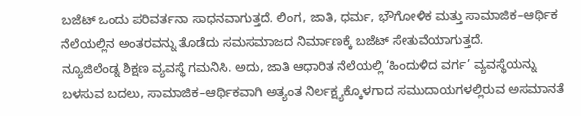ಬಜೆಟ್ ಒಂದು ಪರಿವರ್ತನಾ ಸಾಧನವಾಗುತ್ತದೆ. ಲಿಂಗ, ಜಾತಿ, ಧರ್ಮ, ಭೌಗೋಳಿಕ ಮತ್ತು ಸಾಮಾಜಿಕ–ಆರ್ಥಿಕ ನೆಲೆಯಲ್ಲಿನ ಅಂತರವನ್ನು ತೊಡೆದು ಸಮಸಮಾಜದ ನಿರ್ಮಾಣಕ್ಕೆ ಬಜೆಟ್ ಸೇತುವೆಯಾಗುತ್ತದೆ.
ನ್ಯೂಜಿಲೆಂಡ್ನ ಶಿಕ್ಷಣ ವ್ಯವಸ್ಥೆ ಗಮನಿಸಿ. ಅದು, ಜಾತಿ ಆಧಾರಿತ ನೆಲೆಯಲ್ಲಿ ‘ಹಿಂದುಳಿದ ವರ್ಗ’ ವ್ಯವಸ್ಥೆಯನ್ನು ಬಳಸುವ ಬದಲು, ಸಾಮಾಜಿಕ–ಆರ್ಥಿಕವಾಗಿ ಅತ್ಯಂತ ನಿರ್ಲಕ್ಷ್ಯಕ್ಕೊಳಗಾದ ಸಮುದಾಯಗಳಲ್ಲಿರುವ ಅಸಮಾನತೆ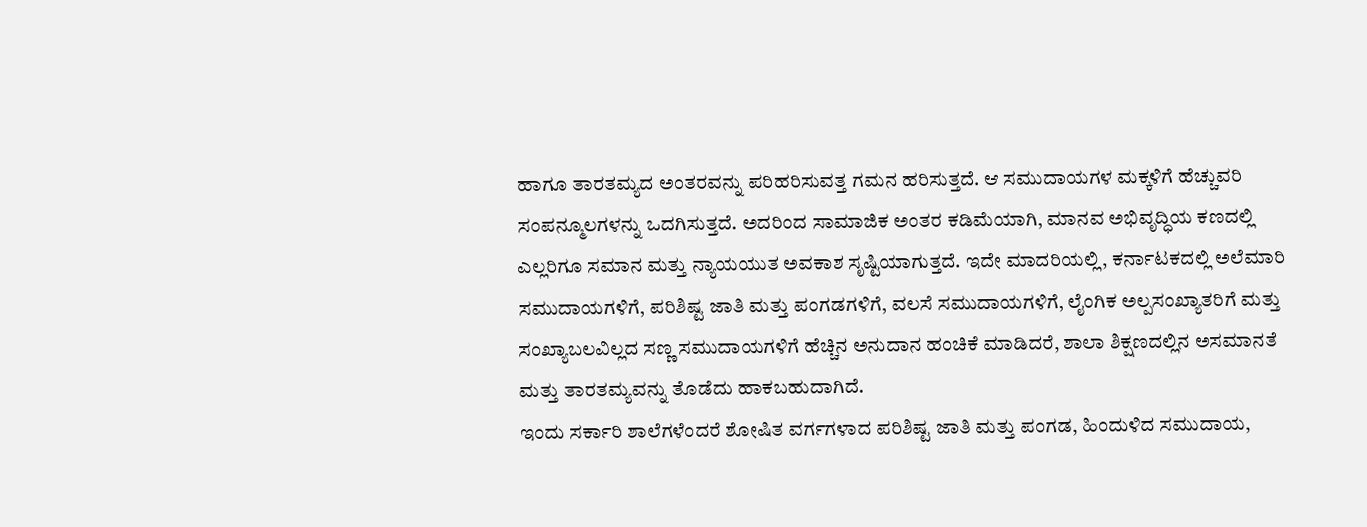ಹಾಗೂ ತಾರತಮ್ಯದ ಅಂತರವನ್ನು ಪರಿಹರಿಸುವತ್ತ ಗಮನ ಹರಿಸುತ್ತದೆ. ಆ ಸಮುದಾಯಗಳ ಮಕ್ಕಳಿಗೆ ಹೆಚ್ಚುವರಿ ಸಂಪನ್ಮೂಲಗಳನ್ನು ಒದಗಿಸುತ್ತದೆ. ಅದರಿಂದ ಸಾಮಾಜಿಕ ಅಂತರ ಕಡಿಮೆಯಾಗಿ, ಮಾನವ ಅಭಿವೃದ್ಧಿಯ ಕಣದಲ್ಲಿ ಎಲ್ಲರಿಗೂ ಸಮಾನ ಮತ್ತು ನ್ಯಾಯಯುತ ಅವಕಾಶ ಸೃಷ್ಟಿಯಾಗುತ್ತದೆ. ಇದೇ ಮಾದರಿಯಲ್ಲಿ, ಕರ್ನಾಟಕದಲ್ಲಿ ಅಲೆಮಾರಿ ಸಮುದಾಯಗಳಿಗೆ, ಪರಿಶಿಷ್ಟ ಜಾತಿ ಮತ್ತು ಪಂಗಡಗಳಿಗೆ, ವಲಸೆ ಸಮುದಾಯಗಳಿಗೆ, ಲೈಂಗಿಕ ಅಲ್ಪಸಂಖ್ಯಾತರಿಗೆ ಮತ್ತು ಸಂಖ್ಯಾಬಲವಿಲ್ಲದ ಸಣ್ಣ ಸಮುದಾಯಗಳಿಗೆ ಹೆಚ್ಚಿನ ಅನುದಾನ ಹಂಚಿಕೆ ಮಾಡಿದರೆ, ಶಾಲಾ ಶಿಕ್ಷಣದಲ್ಲಿನ ಅಸಮಾನತೆ ಮತ್ತು ತಾರತಮ್ಯವನ್ನು ತೊಡೆದು ಹಾಕಬಹುದಾಗಿದೆ.
ಇಂದು ಸರ್ಕಾರಿ ಶಾಲೆಗಳೆಂದರೆ ಶೋಷಿತ ವರ್ಗಗಳಾದ ಪರಿಶಿಷ್ಟ ಜಾತಿ ಮತ್ತು ಪಂಗಡ, ಹಿಂದುಳಿದ ಸಮುದಾಯ,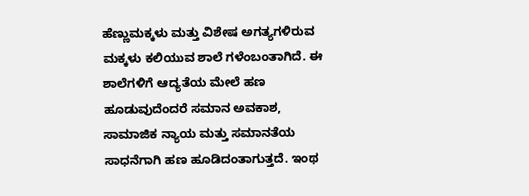ಹೆಣ್ಣುಮಕ್ಕಳು ಮತ್ತು ವಿಶೇಷ ಅಗತ್ಯಗಳಿರುವ ಮಕ್ಕಳು ಕಲಿಯುವ ಶಾಲೆ ಗಳೆಂಬಂತಾಗಿದೆ. ಈ ಶಾಲೆಗಳಿಗೆ ಆದ್ಯತೆಯ ಮೇಲೆ ಹಣ ಹೂಡುವುದೆಂದರೆ ಸಮಾನ ಅವಕಾಶ, ಸಾಮಾಜಿಕ ನ್ಯಾಯ ಮತ್ತು ಸಮಾನತೆಯ ಸಾಧನೆಗಾಗಿ ಹಣ ಹೂಡಿದಂತಾಗುತ್ತದೆ. ಇಂಥ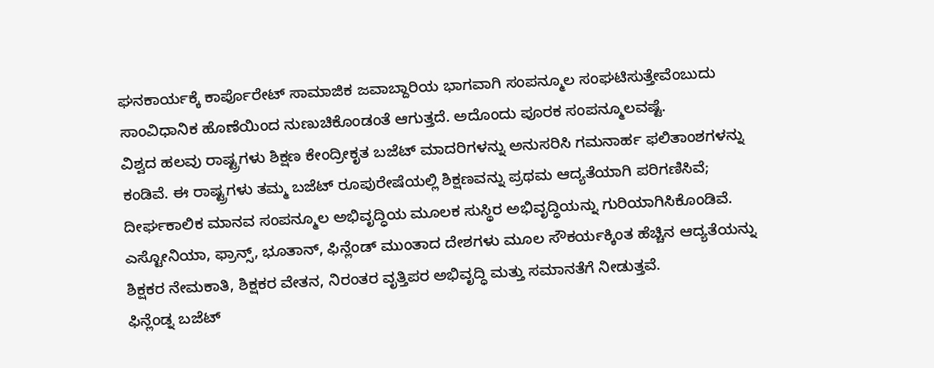ಘನಕಾರ್ಯಕ್ಕೆ ಕಾರ್ಪೊರೇಟ್ ಸಾಮಾಜಿಕ ಜವಾಬ್ದಾರಿಯ ಭಾಗವಾಗಿ ಸಂಪನ್ಮೂಲ ಸಂಘಟಿಸುತ್ತೇವೆಂಬುದು ಸಾಂವಿಧಾನಿಕ ಹೊಣೆಯಿಂದ ನುಣುಚಿಕೊಂಡಂತೆ ಆಗುತ್ತದೆ. ಅದೊಂದು ಪೂರಕ ಸಂಪನ್ಮೂಲವಷ್ಟೆ.
ವಿಶ್ವದ ಹಲವು ರಾಷ್ಟ್ರಗಳು ಶಿಕ್ಷಣ ಕೇಂದ್ರೀಕೃತ ಬಜೆಟ್ ಮಾದರಿಗಳನ್ನು ಅನುಸರಿಸಿ ಗಮನಾರ್ಹ ಫಲಿತಾಂಶಗಳನ್ನು ಕಂಡಿವೆ. ಈ ರಾಷ್ಟ್ರಗಳು ತಮ್ಮ ಬಜೆಟ್ ರೂಪುರೇಷೆಯಲ್ಲಿ ಶಿಕ್ಷಣವನ್ನು ಪ್ರಥಮ ಆದ್ಯತೆಯಾಗಿ ಪರಿಗಣಿಸಿವೆ; ದೀರ್ಘಕಾಲಿಕ ಮಾನವ ಸಂಪನ್ಮೂಲ ಅಭಿವೃದ್ಧಿಯ ಮೂಲಕ ಸುಸ್ಥಿರ ಅಭಿವೃದ್ಧಿಯನ್ನು ಗುರಿಯಾಗಿಸಿಕೊಂಡಿವೆ. ಎಸ್ಟೋನಿಯಾ, ಫ್ರಾನ್ಸ್, ಭೂತಾನ್, ಫಿನ್ಲೆಂಡ್ ಮುಂತಾದ ದೇಶಗಳು ಮೂಲ ಸೌಕರ್ಯಕ್ಕಿಂತ ಹೆಚ್ಚಿನ ಆದ್ಯತೆಯನ್ನು ಶಿಕ್ಷಕರ ನೇಮಕಾತಿ, ಶಿಕ್ಷಕರ ವೇತನ, ನಿರಂತರ ವೃತ್ತಿಪರ ಅಭಿವೃದ್ಧಿ ಮತ್ತು ಸಮಾನತೆಗೆ ನೀಡುತ್ತವೆ.
ಫಿನ್ಲೆಂಡ್ನ ಬಜೆಟ್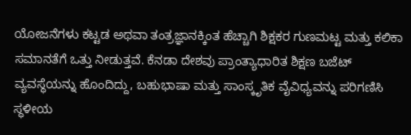ಯೋಜನೆಗಳು ಕಟ್ಟಡ ಅಥವಾ ತಂತ್ರಜ್ಞಾನಕ್ಕಿಂತ ಹೆಚ್ಚಾಗಿ ಶಿಕ್ಷಕರ ಗುಣಮಟ್ಟ ಮತ್ತು ಕಲಿಕಾ ಸಮಾನತೆಗೆ ಒತ್ತು ನೀಡುತ್ತವೆ. ಕೆನಡಾ ದೇಶವು ಪ್ರಾಂತ್ಯಾಧಾರಿತ ಶಿಕ್ಷಣ ಬಜೆಟ್ ವ್ಯವಸ್ಥೆಯನ್ನು ಹೊಂದಿದ್ದು, ಬಹುಭಾಷಾ ಮತ್ತು ಸಾಂಸ್ಕೃತಿಕ ವೈವಿಧ್ಯವನ್ನು ಪರಿಗಣಿಸಿ ಸ್ಥಳೀಯ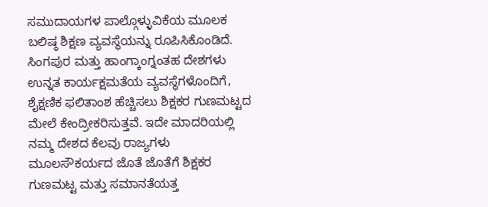ಸಮುದಾಯಗಳ ಪಾಲ್ಗೊಳ್ಳುವಿಕೆಯ ಮೂಲಕ ಬಲಿಷ್ಠ ಶಿಕ್ಷಣ ವ್ಯವಸ್ಥೆಯನ್ನು ರೂಪಿಸಿಕೊಂಡಿದೆ. ಸಿಂಗಪುರ ಮತ್ತು ಹಾಂಗ್ಕಾಂಗ್ನಂತಹ ದೇಶಗಳು ಉನ್ನತ ಕಾರ್ಯಕ್ಷಮತೆಯ ವ್ಯವಸ್ಥೆಗಳೊಂದಿಗೆ, ಶೈಕ್ಷಣಿಕ ಫಲಿತಾಂಶ ಹೆಚ್ಚಿಸಲು ಶಿಕ್ಷಕರ ಗುಣಮಟ್ಟದ ಮೇಲೆ ಕೇಂದ್ರೀಕರಿಸುತ್ತವೆ. ಇದೇ ಮಾದರಿಯಲ್ಲಿ ನಮ್ಮ ದೇಶದ ಕೆಲವು ರಾಜ್ಯಗಳು ಮೂಲಸೌಕರ್ಯದ ಜೊತೆ ಜೊತೆಗೆ ಶಿಕ್ಷಕರ ಗುಣಮಟ್ಟ ಮತ್ತು ಸಮಾನತೆಯತ್ತ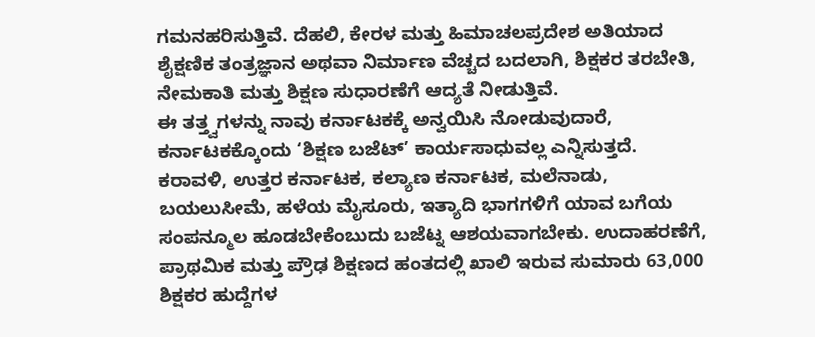ಗಮನಹರಿಸುತ್ತಿವೆ. ದೆಹಲಿ, ಕೇರಳ ಮತ್ತು ಹಿಮಾಚಲಪ್ರದೇಶ ಅತಿಯಾದ ಶೈಕ್ಷಣಿಕ ತಂತ್ರಜ್ಞಾನ ಅಥವಾ ನಿರ್ಮಾಣ ವೆಚ್ಚದ ಬದಲಾಗಿ, ಶಿಕ್ಷಕರ ತರಬೇತಿ, ನೇಮಕಾತಿ ಮತ್ತು ಶಿಕ್ಷಣ ಸುಧಾರಣೆಗೆ ಆದ್ಯತೆ ನೀಡುತ್ತಿವೆ.
ಈ ತತ್ತ್ವಗಳನ್ನು ನಾವು ಕರ್ನಾಟಕಕ್ಕೆ ಅನ್ವಯಿಸಿ ನೋಡುವುದಾರೆ, ಕರ್ನಾಟಕಕ್ಕೊಂದು ‘ಶಿಕ್ಷಣ ಬಜೆಟ್’ ಕಾರ್ಯಸಾಧುವಲ್ಲ ಎನ್ನಿಸುತ್ತದೆ. ಕರಾವಳಿ, ಉತ್ತರ ಕರ್ನಾಟಕ, ಕಲ್ಯಾಣ ಕರ್ನಾಟಕ, ಮಲೆನಾಡು, ಬಯಲುಸೀಮೆ, ಹಳೆಯ ಮೈಸೂರು, ಇತ್ಯಾದಿ ಭಾಗಗಳಿಗೆ ಯಾವ ಬಗೆಯ ಸಂಪನ್ಮೂಲ ಹೂಡಬೇಕೆಂಬುದು ಬಜೆಟ್ನ ಆಶಯವಾಗಬೇಕು. ಉದಾಹರಣೆಗೆ, ಪ್ರಾಥಮಿಕ ಮತ್ತು ಪ್ರೌಢ ಶಿಕ್ಷಣದ ಹಂತದಲ್ಲಿ ಖಾಲಿ ಇರುವ ಸುಮಾರು 63,000 ಶಿಕ್ಷಕರ ಹುದ್ದೆಗಳ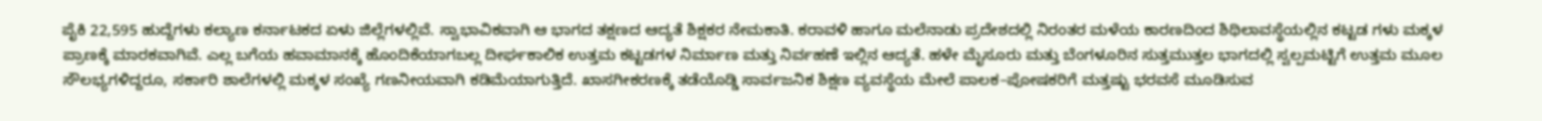ಪೈಕಿ 22,595 ಹುದ್ದೆಗಳು ಕಲ್ಯಾಣ ಕರ್ನಾಟಕದ ಏಳು ಜಿಲ್ಲೆಗಳಲ್ಲಿವೆ. ಸ್ವಾಭಾವಿಕವಾಗಿ ಆ ಭಾಗದ ತಕ್ಷಣದ ಆದ್ಯತೆ ಶಿಕ್ಷಕರ ನೇಮಕಾತಿ. ಕರಾವಳಿ ಹಾಗೂ ಮಲೆನಾಡು ಪ್ರದೇಶದಲ್ಲಿ ನಿರಂತರ ಮಳೆಯ ಕಾರಣದಿಂದ ಶಿಥಿಲಾವಸ್ಥೆಯಲ್ಲಿನ ಕಟ್ಟಡ ಗಳು ಮಕ್ಕಳ ಪ್ರಾಣಕ್ಕೆ ಮಾರಕವಾಗಿವೆ. ಎಲ್ಲ ಬಗೆಯ ಹವಾಮಾನಕ್ಕೆ ಹೊಂದಿಕೆಯಾಗಬಲ್ಲ ದೀರ್ಘಕಾಲಿಕ ಉತ್ತಮ ಕಟ್ಟಡಗಳ ನಿರ್ಮಾಣ ಮತ್ತು ನಿರ್ವಹಣೆ ಇಲ್ಲಿನ ಆದ್ಯತೆ. ಹಳೇ ಮೈಸೂರು ಮತ್ತು ಬೆಂಗಳೂರಿನ ಸುತ್ತಮುತ್ತಲ ಭಾಗದಲ್ಲಿ ಸ್ವಲ್ಪಮಟ್ಟಿಗೆ ಉತ್ತಮ ಮೂಲ ಸೌಲಭ್ಯಗಳಿದ್ದರೂ, ಸರ್ಕಾರಿ ಶಾಲೆಗಳಲ್ಲಿ ಮಕ್ಕಳ ಸಂಖ್ಯೆ ಗಣನೀಯವಾಗಿ ಕಡಿಮೆಯಾಗುತ್ತಿದೆ. ಖಾಸಗೀಕರಣಕ್ಕೆ ತಡೆಯೊಡ್ಡಿ ಸಾರ್ವಜನಿಕ ಶಿಕ್ಷಣ ವ್ಯವಸ್ಥೆಯ ಮೇಲೆ ಪಾಲಕ–ಪೋಷಕರಿಗೆ ಮತ್ತಷ್ಟು ಭರವಸೆ ಮೂಡಿಸುವ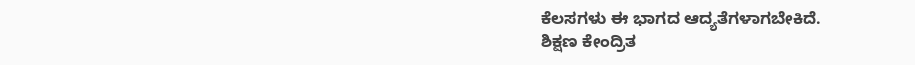ಕೆಲಸಗಳು ಈ ಭಾಗದ ಆದ್ಯತೆಗಳಾಗಬೇಕಿದೆ.
ಶಿಕ್ಷಣ ಕೇಂದ್ರಿತ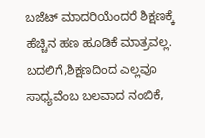ಬಜೆಟ್ ಮಾದರಿಯೆಂದರೆ ಶಿಕ್ಷಣಕ್ಕೆ ಹೆಚ್ಚಿನ ಹಣ ಹೂಡಿಕೆ ಮಾತ್ರವಲ್ಲ. ಬದಲಿಗೆ,ಶಿಕ್ಷಣದಿಂದ ಎಲ್ಲವೂ ಸಾಧ್ಯವೆಂಬ ಬಲವಾದ ನಂಬಿಕೆ,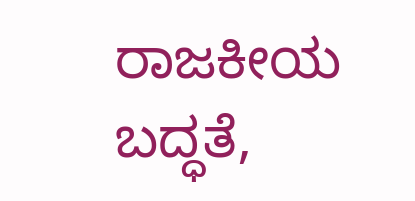ರಾಜಕೀಯ ಬದ್ಧತೆ,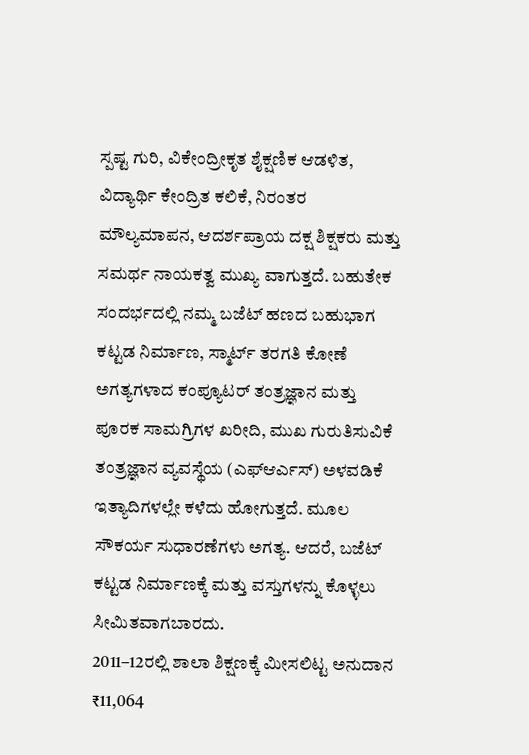ಸ್ಪಷ್ಟ ಗುರಿ, ವಿಕೇಂದ್ರೀಕೃತ ಶೈಕ್ಷಣಿಕ ಆಡಳಿತ, ವಿದ್ಯಾರ್ಥಿ ಕೇಂದ್ರಿತ ಕಲಿಕೆ, ನಿರಂತರ ಮೌಲ್ಯಮಾಪನ, ಆದರ್ಶಪ್ರಾಯ ದಕ್ಷ ಶಿಕ್ಷಕರು ಮತ್ತು ಸಮರ್ಥ ನಾಯಕತ್ವ ಮುಖ್ಯ ವಾಗುತ್ತದೆ. ಬಹುತೇಕ ಸಂದರ್ಭದಲ್ಲಿ ನಮ್ಮ ಬಜೆಟ್ ಹಣದ ಬಹುಭಾಗ ಕಟ್ಟಡ ನಿರ್ಮಾಣ, ಸ್ಮಾರ್ಟ್ ತರಗತಿ ಕೋಣೆ ಅಗತ್ಯಗಳಾದ ಕಂಪ್ಯೂಟರ್ ತಂತ್ರಜ್ಞಾನ ಮತ್ತು ಪೂರಕ ಸಾಮಗ್ರಿಗಳ ಖರೀದಿ, ಮುಖ ಗುರುತಿಸುವಿಕೆ ತಂತ್ರಜ್ಞಾನ ವ್ಯವಸ್ಥೆಯ (ಎಫ್ಆರ್ಎಸ್) ಅಳವಡಿಕೆ ಇತ್ಯಾದಿಗಳಲ್ಲೇ ಕಳೆದು ಹೋಗುತ್ತದೆ. ಮೂಲ ಸೌಕರ್ಯ ಸುಧಾರಣೆಗಳು ಅಗತ್ಯ. ಆದರೆ, ಬಜೆಟ್ ಕಟ್ಟಡ ನಿರ್ಮಾಣಕ್ಕೆ ಮತ್ತು ವಸ್ತುಗಳನ್ನು ಕೊಳ್ಳಲು ಸೀಮಿತವಾಗಬಾರದು.
2011–12ರಲ್ಲಿ ಶಾಲಾ ಶಿಕ್ಷಣಕ್ಕೆ ಮೀಸಲಿಟ್ಟ ಅನುದಾನ ₹11,064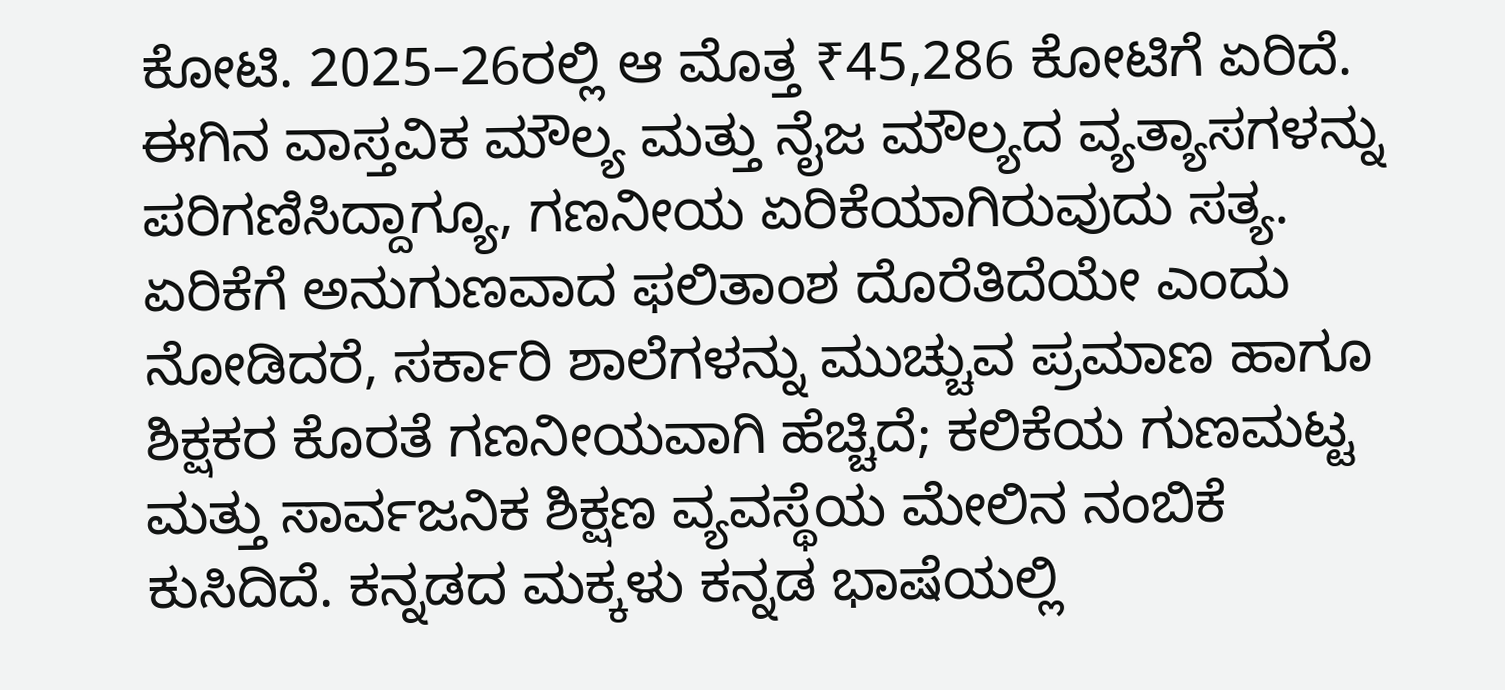ಕೋಟಿ. 2025–26ರಲ್ಲಿ ಆ ಮೊತ್ತ ₹45,286 ಕೋಟಿಗೆ ಏರಿದೆ. ಈಗಿನ ವಾಸ್ತವಿಕ ಮೌಲ್ಯ ಮತ್ತು ನೈಜ ಮೌಲ್ಯದ ವ್ಯತ್ಯಾಸಗಳನ್ನು ಪರಿಗಣಿಸಿದ್ದಾಗ್ಯೂ, ಗಣನೀಯ ಏರಿಕೆಯಾಗಿರುವುದು ಸತ್ಯ. ಏರಿಕೆಗೆ ಅನುಗುಣವಾದ ಫಲಿತಾಂಶ ದೊರೆತಿದೆಯೇ ಎಂದು ನೋಡಿದರೆ, ಸರ್ಕಾರಿ ಶಾಲೆಗಳನ್ನು ಮುಚ್ಚುವ ಪ್ರಮಾಣ ಹಾಗೂ ಶಿಕ್ಷಕರ ಕೊರತೆ ಗಣನೀಯವಾಗಿ ಹೆಚ್ಚಿದೆ; ಕಲಿಕೆಯ ಗುಣಮಟ್ಟ ಮತ್ತು ಸಾರ್ವಜನಿಕ ಶಿಕ್ಷಣ ವ್ಯವಸ್ಥೆಯ ಮೇಲಿನ ನಂಬಿಕೆ ಕುಸಿದಿದೆ. ಕನ್ನಡದ ಮಕ್ಕಳು ಕನ್ನಡ ಭಾಷೆಯಲ್ಲಿ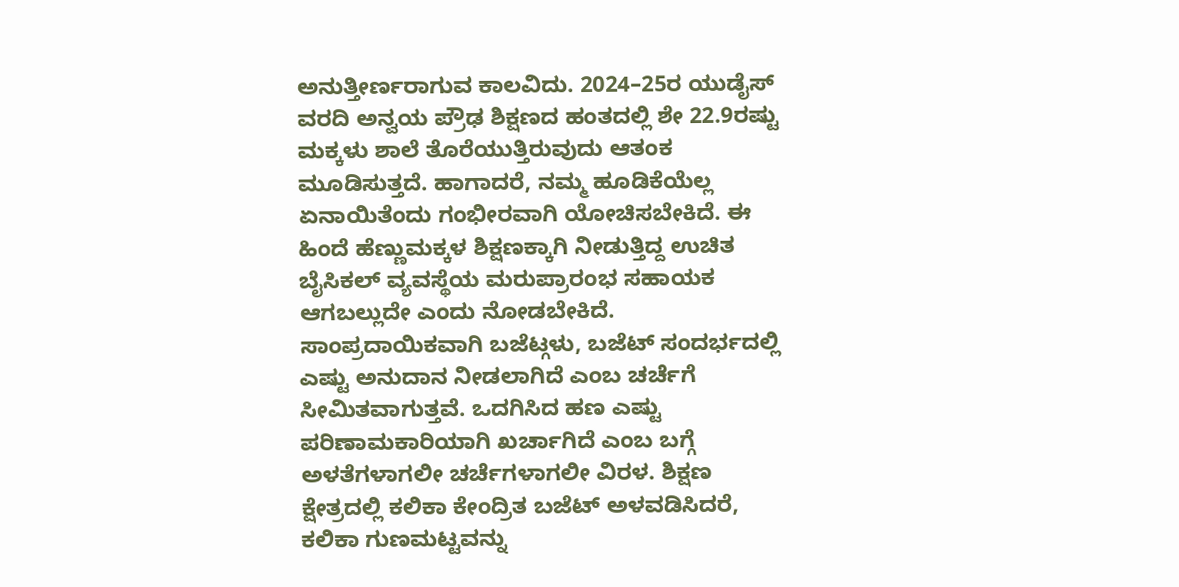ಅನುತ್ತೀರ್ಣರಾಗುವ ಕಾಲವಿದು. 2024–25ರ ಯುಡೈಸ್ ವರದಿ ಅನ್ವಯ ಪ್ರೌಢ ಶಿಕ್ಷಣದ ಹಂತದಲ್ಲಿ ಶೇ 22.9ರಷ್ಟು ಮಕ್ಕಳು ಶಾಲೆ ತೊರೆಯುತ್ತಿರುವುದು ಆತಂಕ ಮೂಡಿಸುತ್ತದೆ. ಹಾಗಾದರೆ, ನಮ್ಮ ಹೂಡಿಕೆಯೆಲ್ಲ ಏನಾಯಿತೆಂದು ಗಂಭೀರವಾಗಿ ಯೋಚಿಸಬೇಕಿದೆ. ಈ ಹಿಂದೆ ಹೆಣ್ಣುಮಕ್ಕಳ ಶಿಕ್ಷಣಕ್ಕಾಗಿ ನೀಡುತ್ತಿದ್ದ ಉಚಿತ ಬೈಸಿಕಲ್ ವ್ಯವಸ್ಥೆಯ ಮರುಪ್ರಾರಂಭ ಸಹಾಯಕ ಆಗಬಲ್ಲುದೇ ಎಂದು ನೋಡಬೇಕಿದೆ.
ಸಾಂಪ್ರದಾಯಿಕವಾಗಿ ಬಜೆಟ್ಗಳು, ಬಜೆಟ್ ಸಂದರ್ಭದಲ್ಲಿ ಎಷ್ಟು ಅನುದಾನ ನೀಡಲಾಗಿದೆ ಎಂಬ ಚರ್ಚೆಗೆ ಸೀಮಿತವಾಗುತ್ತವೆ. ಒದಗಿಸಿದ ಹಣ ಎಷ್ಟು ಪರಿಣಾಮಕಾರಿಯಾಗಿ ಖರ್ಚಾಗಿದೆ ಎಂಬ ಬಗ್ಗೆ ಅಳತೆಗಳಾಗಲೀ ಚರ್ಚೆಗಳಾಗಲೀ ವಿರಳ. ಶಿಕ್ಷಣ ಕ್ಷೇತ್ರದಲ್ಲಿ ಕಲಿಕಾ ಕೇಂದ್ರಿತ ಬಜೆಟ್ ಅಳವಡಿಸಿದರೆ, ಕಲಿಕಾ ಗುಣಮಟ್ಟವನ್ನು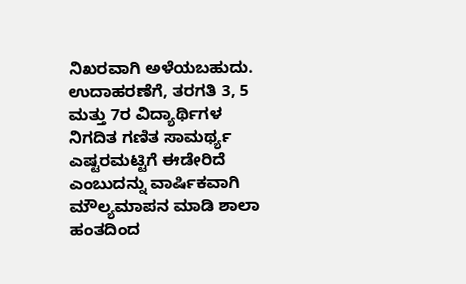ನಿಖರವಾಗಿ ಅಳೆಯಬಹುದು. ಉದಾಹರಣೆಗೆ, ತರಗತಿ 3, 5 ಮತ್ತು 7ರ ವಿದ್ಯಾರ್ಥಿಗಳ ನಿಗದಿತ ಗಣಿತ ಸಾಮರ್ಥ್ಯ ಎಷ್ಟರಮಟ್ಟಿಗೆ ಈಡೇರಿದೆ ಎಂಬುದನ್ನು ವಾರ್ಷಿಕವಾಗಿ ಮೌಲ್ಯಮಾಪನ ಮಾಡಿ ಶಾಲಾ ಹಂತದಿಂದ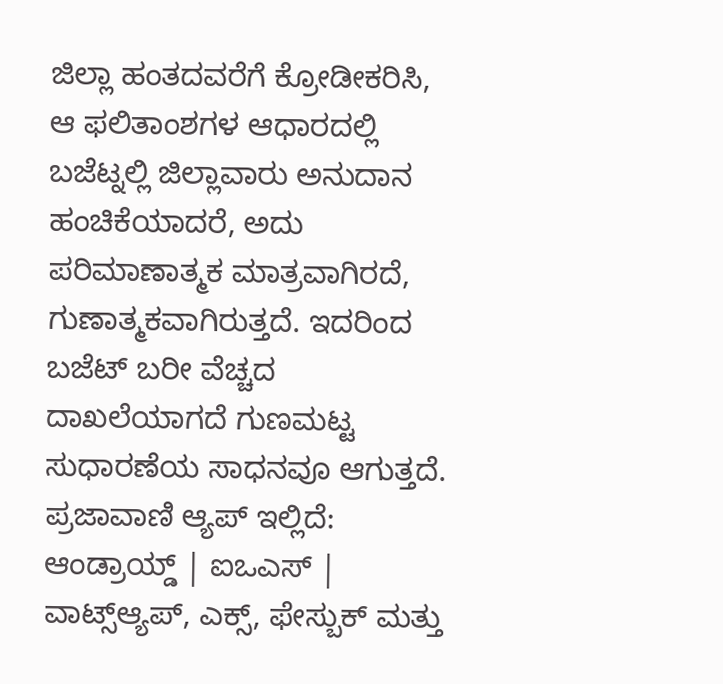ಜಿಲ್ಲಾ ಹಂತದವರೆಗೆ ಕ್ರೋಡೀಕರಿಸಿ, ಆ ಫಲಿತಾಂಶಗಳ ಆಧಾರದಲ್ಲಿ ಬಜೆಟ್ನಲ್ಲಿ ಜಿಲ್ಲಾವಾರು ಅನುದಾನ ಹಂಚಿಕೆಯಾದರೆ, ಅದು ಪರಿಮಾಣಾತ್ಮಕ ಮಾತ್ರವಾಗಿರದೆ, ಗುಣಾತ್ಮಕವಾಗಿರುತ್ತದೆ. ಇದರಿಂದ ಬಜೆಟ್ ಬರೀ ವೆಚ್ಚದ ದಾಖಲೆಯಾಗದೆ ಗುಣಮಟ್ಟ ಸುಧಾರಣೆಯ ಸಾಧನವೂ ಆಗುತ್ತದೆ.
ಪ್ರಜಾವಾಣಿ ಆ್ಯಪ್ ಇಲ್ಲಿದೆ: ಆಂಡ್ರಾಯ್ಡ್ | ಐಒಎಸ್ | ವಾಟ್ಸ್ಆ್ಯಪ್, ಎಕ್ಸ್, ಫೇಸ್ಬುಕ್ ಮತ್ತು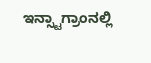ಇನ್ಸ್ಟಾಗ್ರಾಂನಲ್ಲಿ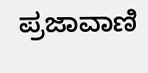ಪ್ರಜಾವಾಣಿ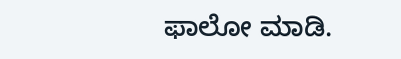ಫಾಲೋ ಮಾಡಿ.